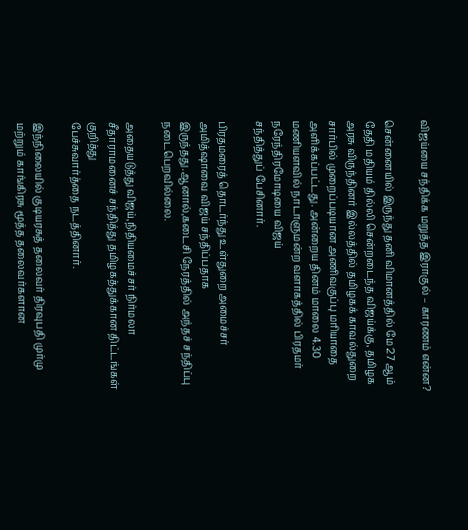விஜய்யை சந்திக்க மறுத்த இராகுல் – காரணம் என்ன?

சென்னையில் இருந்து தனி விமானத்தில் மே 27 ஆம் தேதி மதியம் தில்லி சென்றடைந்த விஜய்க்கு, தமிழக அரசு விருந்தினர் இல்லத்தில் தமிழகக் காவல்துறை சார்பில் முறைப்படியான அணிவகுப்பு மரியாதை அளிக்கப்பட்டது. அன்றைய தினம் மாலை 4.30 மணியளவில் நாடாளுமன்ற வளாகத்தில் பிரதமர் நரேந்திரமோடியை விஜய்
சந்தித்துப் பேசினார்.

பிரதமரைத் தொடர்ந்து உள்துறை அமைச்சர் அமித்ஷாவை விஜய் சந்திப்பதாக இருந்தது.ஆனால்,கடைசி நேரத்தில் அந்தச் சந்திப்பு நடைபெறவில்லை.

அதையடுத்து விஜய்,நிதியமைச்சர் நிர்மலா சீதாராமனைச் சந்தித்து தமிழகத்துக்கான திட்டங்கள் குறித்து
பேச்சுவார்த்தை நடத்தினார்.

இந்நிலையில் குடியரசுத் தலைவர் திரவுபதி முர்மு மற்றும் காங்கிரசு மூத்த தலைவர்களான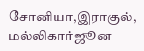சோனியா,இராகுல், மல்லிகார்ஜூன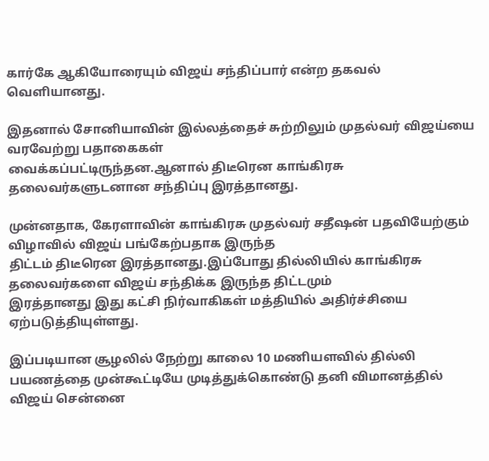கார்கே ஆகியோரையும் விஜய் சந்திப்பார் என்ற தகவல் வெளியானது.

இதனால் சோனியாவின் இல்லத்தைச் சுற்றிலும் முதல்வர் விஜய்யை வரவேற்று பதாகைகள்
வைக்கப்பட்டிருந்தன.ஆனால் திடீரென காங்கிரசு தலைவர்களுடனான சந்திப்பு இரத்தானது.

முன்னதாக, கேரளாவின் காங்கிரசு முதல்வர் சதீஷன் பதவியேற்கும் விழாவில் விஜய் பங்கேற்பதாக இருந்த
திட்டம் திடீரென இரத்தானது.இப்போது தில்லியில் காங்கிரசு தலைவர்களை விஜய் சந்திக்க இருந்த திட்டமும்
இரத்தானது இது கட்சி நிர்வாகிகள் மத்தியில் அதிர்ச்சியை ஏற்படுத்தியுள்ளது.

இப்படியான சூழலில் நேற்று காலை 10 மணியளவில் தில்லி பயணத்தை முன்கூட்டியே முடித்துக்கொண்டு தனி விமானத்தில் விஜய் சென்னை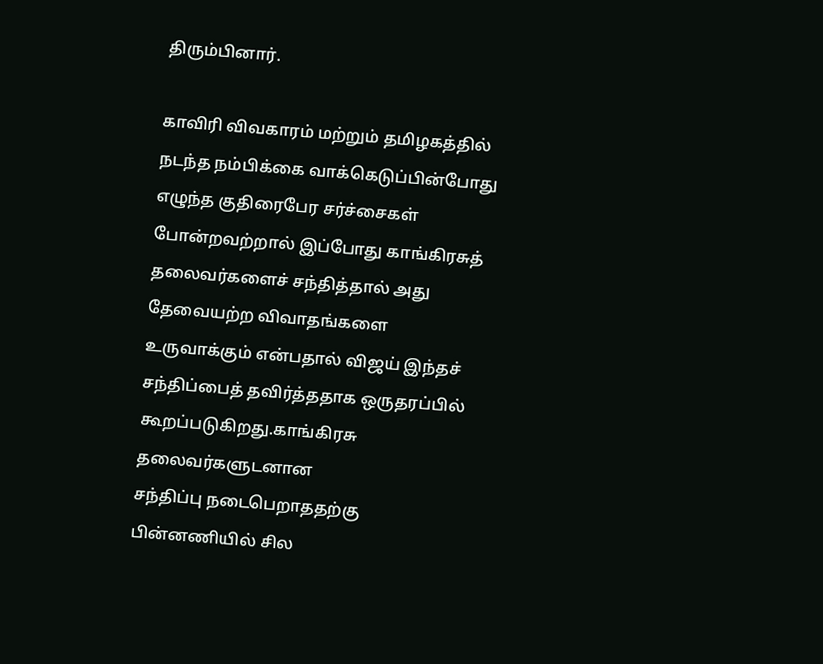திரும்பினார்.

காவிரி விவகாரம் மற்றும் தமிழகத்தில் நடந்த நம்பிக்கை வாக்கெடுப்பின்போது எழுந்த குதிரைபேர சர்ச்சைகள் போன்றவற்றால் இப்போது காங்கிரசுத் தலைவர்களைச் சந்தித்தால் அது தேவையற்ற விவாதங்களை உருவாக்கும் என்பதால் விஜய் இந்தச் சந்திப்பைத் தவிர்த்ததாக ஒருதரப்பில் கூறப்படுகிறது.காங்கிரசு தலைவர்களுடனான
சந்திப்பு நடைபெறாததற்கு பின்னணியில் சில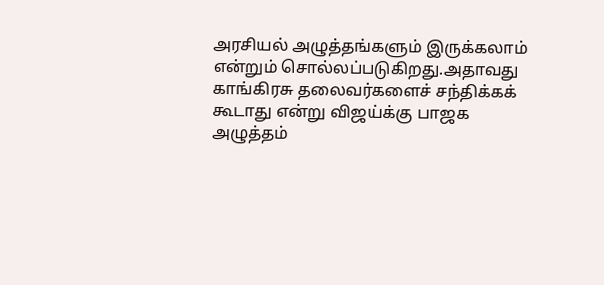அரசியல் அழுத்தங்களும் இருக்கலாம் என்றும் சொல்லப்படுகிறது.அதாவது காங்கிரசு தலைவர்களைச் சந்திக்கக் கூடாது என்று விஜய்க்கு பாஜக அழுத்தம்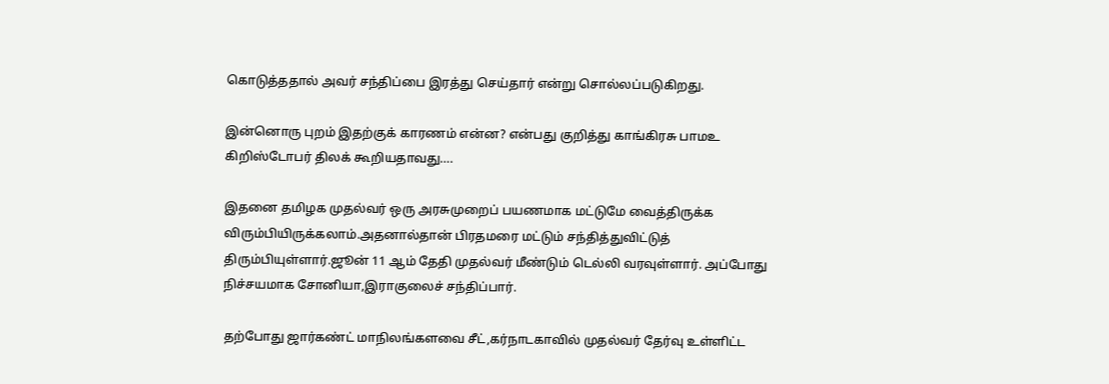கொடுத்ததால் அவர் சந்திப்பை இரத்து செய்தார் என்று சொல்லப்படுகிறது.

இன்னொரு புறம் இதற்குக் காரணம் என்ன? என்பது குறித்து காங்கிரசு பாமஉ கிறிஸ்டோபர் திலக் கூறியதாவது….

இதனை தமிழக முதல்வர் ஒரு அரசுமுறைப் பயணமாக மட்டுமே வைத்திருக்க விரும்பியிருக்கலாம்.அதனால்தான் பிரதமரை மட்டும் சந்தித்துவிட்டுத் திரும்பியுள்ளார்.ஜூன் 11 ஆம் தேதி முதல்வர் மீண்டும் டெல்லி வரவுள்ளார். அப்போது நிச்சயமாக சோனியா,இராகுலைச் சந்திப்பார்.

தற்போது ஜார்கண்ட் மாநிலங்களவை சீட்,கர்நாடகாவில் முதல்வர் தேர்வு உள்ளிட்ட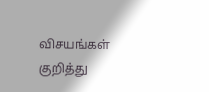விசயங்கள் குறித்து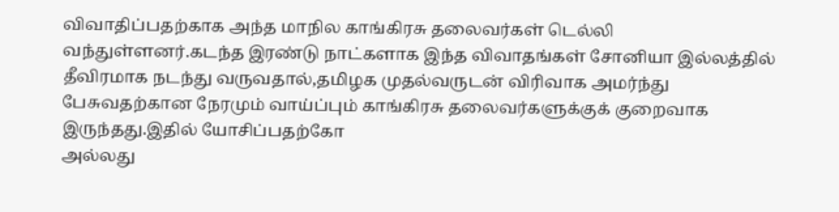விவாதிப்பதற்காக அந்த மாநில காங்கிரசு தலைவர்கள் டெல்லி வந்துள்ளனர்.கடந்த இரண்டு நாட்களாக இந்த விவாதங்கள் சோனியா இல்லத்தில் தீவிரமாக நடந்து வருவதால்,தமிழக முதல்வருடன் விரிவாக அமர்ந்து பேசுவதற்கான நேரமும் வாய்ப்பும் காங்கிரசு தலைவர்களுக்குக் குறைவாக இருந்தது.இதில் யோசிப்பதற்கோ
அல்லது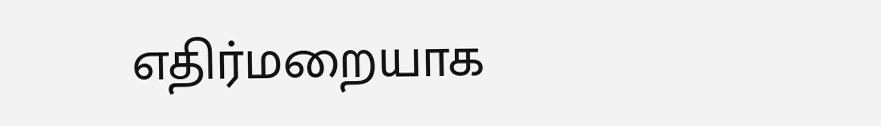எதிர்மறையாக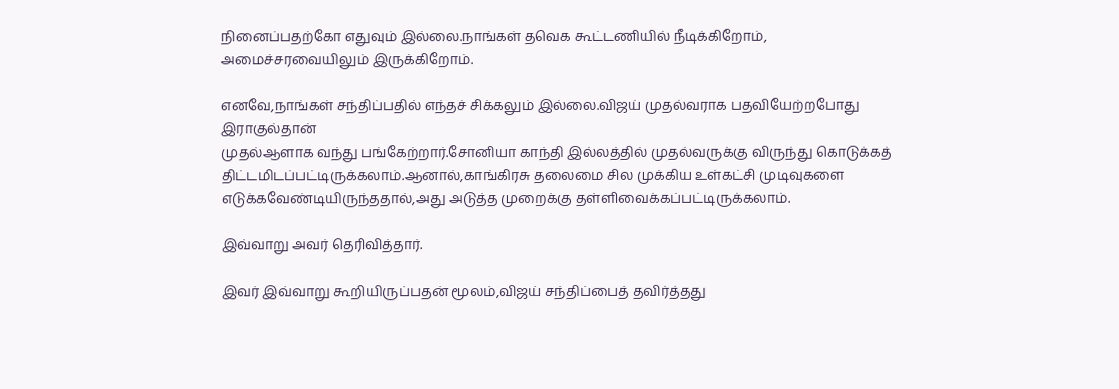நினைப்பதற்கோ எதுவும் இல்லை.நாங்கள் தவெக கூட்டணியில் நீடிக்கிறோம்,
அமைச்சரவையிலும் இருக்கிறோம்.

எனவே,நாங்கள் சந்திப்பதில் எந்தச் சிக்கலும் இல்லை.விஜய் முதல்வராக பதவியேற்றபோது இராகுல்தான்
முதல்ஆளாக வந்து பங்கேற்றார்.சோனியா காந்தி இல்லத்தில் முதல்வருக்கு விருந்து கொடுக்கத்
திட்டமிடப்பட்டிருக்கலாம்.ஆனால்,காங்கிரசு தலைமை சில முக்கிய உள்கட்சி முடிவுகளை
எடுக்கவேண்டியிருந்ததால்,அது அடுத்த முறைக்கு தள்ளிவைக்கப்பட்டிருக்கலாம்.

இவ்வாறு அவர் தெரிவித்தார்.

இவர் இவ்வாறு கூறியிருப்பதன் மூலம்,விஜய் சந்திப்பைத் தவிர்த்தது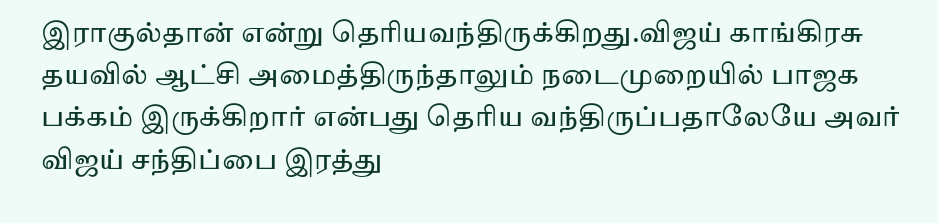இராகுல்தான் என்று தெரியவந்திருக்கிறது.விஜய் காங்கிரசு தயவில் ஆட்சி அமைத்திருந்தாலும் நடைமுறையில் பாஜக பக்கம் இருக்கிறார் என்பது தெரிய வந்திருப்பதாலேயே அவர் விஜய் சந்திப்பை இரத்து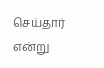செய்தார் என்று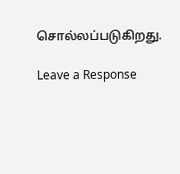சொல்லப்படுகிறது.

Leave a Response